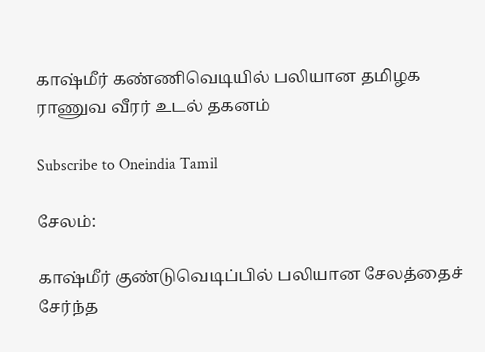காஷ்மீர் கண்ணிவெடியில் பலியான தமிழக ராணுவ வீரர் உடல் தகனம்

Subscribe to Oneindia Tamil

சேலம்:

காஷ்மீர் குண்டுவெடிப்பில் பலியான சேலத்தைச் சேர்ந்த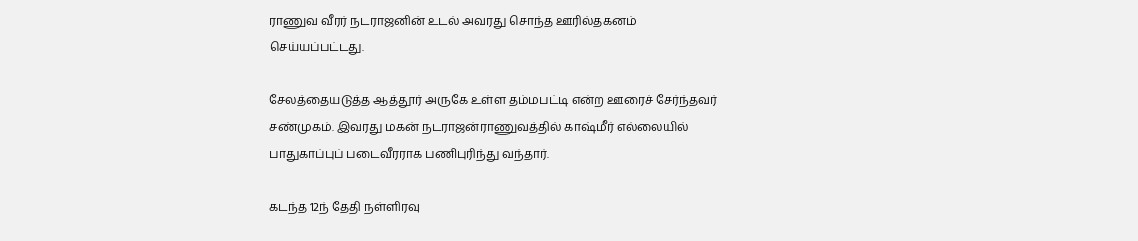ராணுவ வீரர் நடராஜனின் உடல் அவரது சொந்த ஊரில்தகனம் செய்யப்பட்டது.

சேலத்தையடுத்த ஆத்தூர் அருகே உள்ள தம்மபட்டி என்ற ஊரைச் சேர்ந்தவர் சண்முகம். இவரது மகன் நடராஜன்ராணுவத்தில் காஷ்மீர் எல்லையில் பாதுகாப்புப் படைவீரராக பணிபுரிந்து வந்தார்.

கடந்த 12ந் தேதி நள்ளிரவு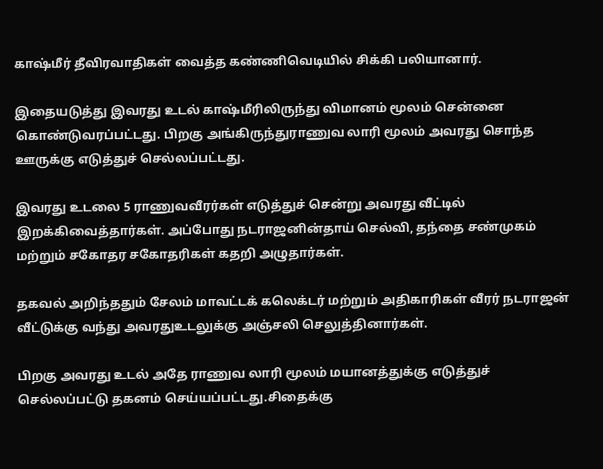காஷ்மீர் தீவிரவாதிகள் வைத்த கண்ணிவெடியில் சிக்கி பலியானார்.

இதையடுத்து இவரது உடல் காஷ்மீரிலிருந்து விமானம் மூலம் சென்னை கொண்டுவரப்பட்டது. பிறகு அங்கிருந்துராணுவ லாரி மூலம் அவரது சொந்த ஊருக்கு எடுத்துச் செல்லப்பட்டது.

இவரது உடலை 5 ராணுவவீரர்கள் எடுத்துச் சென்று அவரது வீட்டில் இறக்கிவைத்தார்கள். அப்போது நடராஜனின்தாய் செல்வி, தந்தை சண்முகம் மற்றும் சகோதர சகோதரிகள் கதறி அழுதார்கள்.

தகவல் அறிந்ததும் சேலம் மாவட்டக் கலெக்டர் மற்றும் அதிகாரிகள் வீரர் நடராஜன் வீட்டுக்கு வந்து அவரதுஉடலுக்கு அஞ்சலி செலுத்தினார்கள்.

பிறகு அவரது உடல் அதே ராணுவ லாரி மூலம் மயானத்துக்கு எடுத்துச் செல்லப்பட்டு தகனம் செய்யப்பட்டது.சிதைக்கு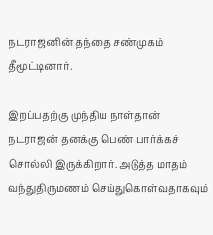நடராஜனின் தந்தை சண்முகம் தீமூட்டினார்.

இறப்பதற்கு முந்திய நாள்தான் நடராஜன் தனக்கு பெண் பார்க்கச் சொல்லி இருக்கிறார். அடுத்த மாதம் வந்துதிருமணம் செய்துகொள்வதாகவும்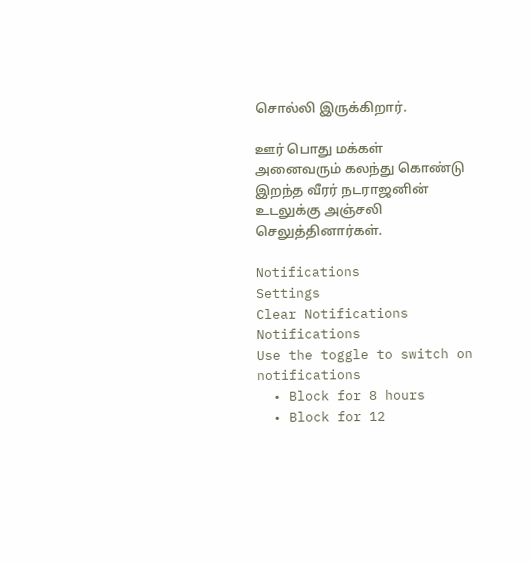சொல்லி இருக்கிறார்.

ஊர் பொது மக்கள் அனைவரும் கலந்து கொண்டு இறந்த வீரர் நடராஜனின் உடலுக்கு அஞ்சலி செலுத்தினார்கள்.

Notifications
Settings
Clear Notifications
Notifications
Use the toggle to switch on notifications
  • Block for 8 hours
  • Block for 12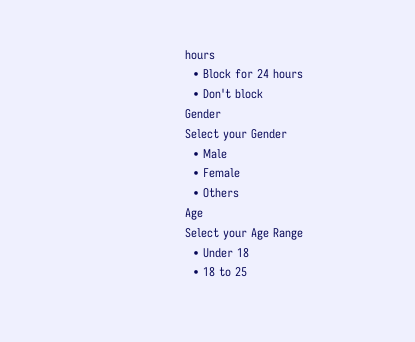hours
  • Block for 24 hours
  • Don't block
Gender
Select your Gender
  • Male
  • Female
  • Others
Age
Select your Age Range
  • Under 18
  • 18 to 25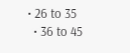• 26 to 35
  • 36 to 45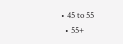• 45 to 55
  • 55+